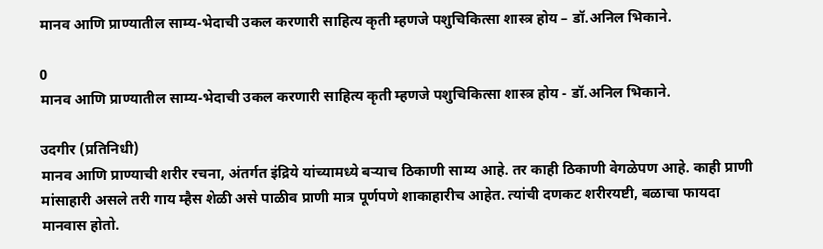मानव आणि प्राण्यातील साम्य-भेदाची उकल करणारी साहित्य कृती म्हणजे पशुचिकित्सा शास्त्र होय – डॉ.अनिल भिकाने.

0
मानव आणि प्राण्यातील साम्य-भेदाची उकल करणारी साहित्य कृती म्हणजे पशुचिकित्सा शास्त्र होय - डॉ.अनिल भिकाने.

उदगीर (प्रतिनिधी)
मानव आणि प्राण्याची शरीर रचना, अंतर्गत इंद्रिये यांच्यामध्ये बऱ्याच ठिकाणी साम्य आहे. तर काही ठिकाणी वेगळेपण आहे. काही प्राणी मांसाहारी असले तरी गाय म्हैस शेळी असे पाळीव प्राणी मात्र पूर्णपणे शाकाहारीच आहेत. त्यांची दणकट शरीरयष्टी, बळाचा फायदा मानवास होतो.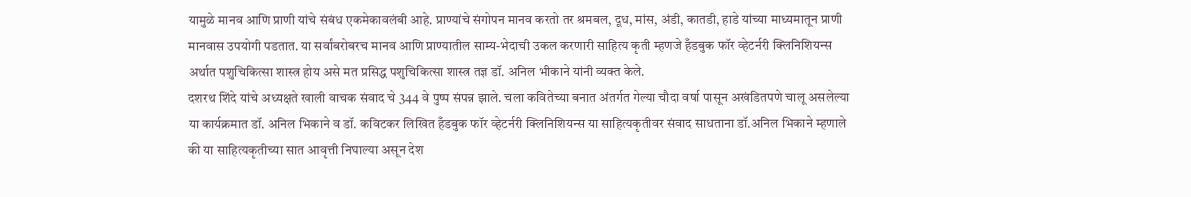यामुळे मानव आणि प्राणी यांचे संबंध एकमेकावलंबी आहे. प्राण्यांचे संगोपन मानव करतो तर श्रमबल, दूध, मांस, अंडी, कातडी, हाडे यांच्या माध्यमातून प्राणी मानवास उपयोगी पडतात. या सर्वांबरोबरच मानव आणि प्राण्यातील साम्य-भेदाची उकल करणारी साहित्य कृती म्हणजे हँडबुक फॉर व्हेटर्नरी क्लिनिशियन्स अर्थात पशुचिकित्सा शास्त्र होय असे मत प्रसिद्ध पशुचिकित्सा शास्त्र तज्ञ डॉ. अनिल भीकाने यांनी व्यक्त केले.
दशरथ शिंदे यांचे अध्यक्षते खाली वाचक संवाद चे 344 वे पुष्प संपन्न झाले. चला कवितेच्या बनात अंतर्गत गेल्या चौदा वर्षा पासून अखंडितपणे चालू असलेल्या या कार्यक्रमात डॉ. अनिल भिकाने व डॉ. कविटकर लिखित हँडबुक फॉर व्हेटर्नरी क्लिनिशियन्स या साहित्यकृतीवर संवाद साधताना डॉ.अनिल भिकाने म्हणाले की या साहित्यकृतीच्या सात आवृत्ती निघाल्या असून देश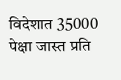विदेशात 35000 पेक्षा जास्त प्रति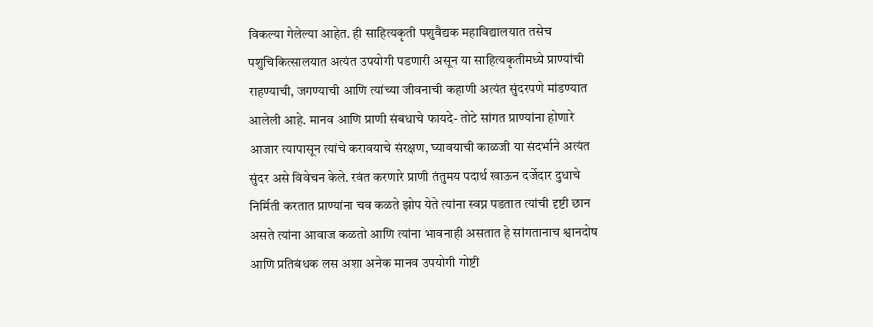विकल्या गेलेल्या आहेत. ही साहित्यकृती पशुवैद्यक महाविद्यालयात तसेच पशुचिकित्सालयात अत्यंत उपयोगी पडणारी असून या साहित्यकृतीमध्ये प्राण्यांची राहण्याची, जगण्याची आणि त्यांच्या जीवनाची कहाणी अत्यंत सुंदरपणे मांडण्यात आलेली आहे. मानव आणि प्राणी संबधाचे फायदे- तोटे सांगत प्राण्यांना होणारे आजार त्यापासून त्यांचे करावयाचे संरक्षण, घ्यावयाची काळजी या संदर्भाने अत्यंत सुंदर असे विवेचन केले. रवंत करणारे प्राणी तंतुमय पदार्थ खाऊन दर्जेदार दुधाचे निर्मिती करतात प्राण्यांना चव कळते झोप येते त्यांना स्वप्न पडतात त्यांची दृष्टी छान असते त्यांना आवाज कळतो आणि त्यांना भावनाही असतात हे सांगतानाच श्वानदोष आणि प्रतिबंधक लस अशा अनेक मानव उपयोगी गोष्टी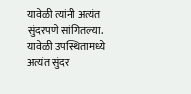यावेळी त्यांनी अत्यंत सुंदरपणे सांगितल्या.
यावेळी उपस्थितामध्ये अत्यंत सुंदर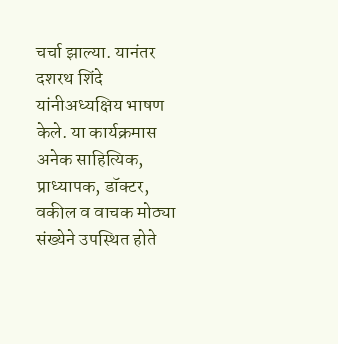चर्चा झाल्या. यानंतर दशरथ शिंदे यांनीअध्यक्षिय भाषण केले. या कार्यक्रमास अनेक साहित्यिक, प्राध्यापक, डॉक्टर, वकील व वाचक मोठ्या संख्येने उपस्थित होते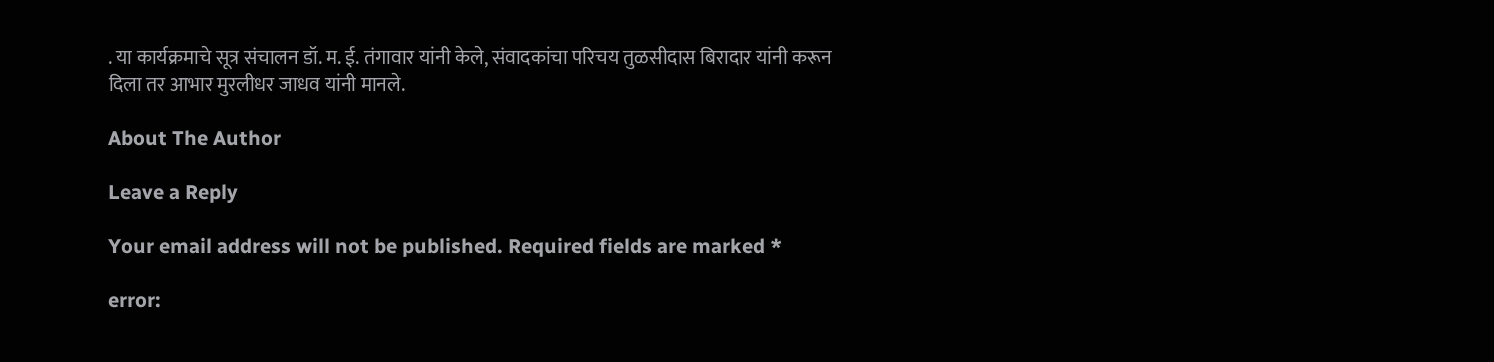. या कार्यक्रमाचे सूत्र संचालन डॉ. म. ई. तंगावार यांनी केले, संवादकांचा परिचय तुळसीदास बिरादार यांनी करून दिला तर आभार मुरलीधर जाधव यांनी मानले.

About The Author

Leave a Reply

Your email address will not be published. Required fields are marked *

error: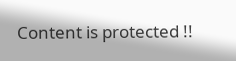Content is protected !!